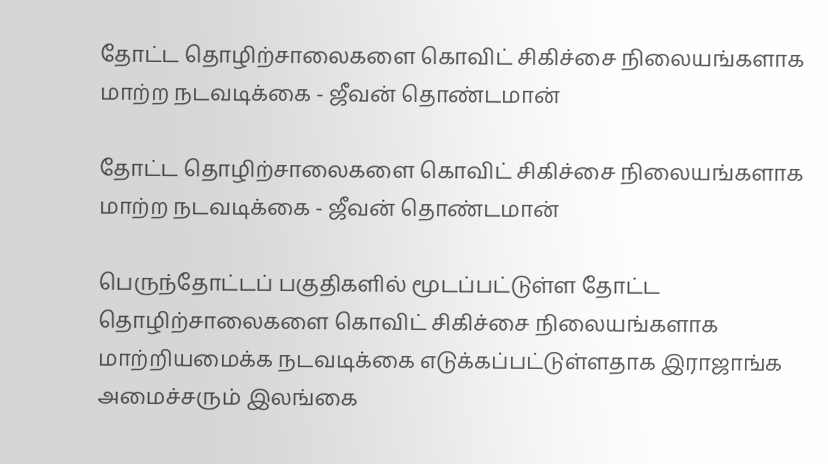தோட்ட தொழிற்சாலைகளை கொவிட் சிகிச்சை நிலையங்களாக மாற்ற நடவடிக்கை - ஜீவன் தொண்டமான்

தோட்ட தொழிற்சாலைகளை கொவிட் சிகிச்சை நிலையங்களாக மாற்ற நடவடிக்கை - ஜீவன் தொண்டமான்

பெருந்தோட்டப் பகுதிகளில் மூடப்பட்டுள்ள தோட்ட தொழிற்சாலைகளை கொவிட் சிகிச்சை நிலையங்களாக மாற்றியமைக்க நடவடிக்கை எடுக்கப்பட்டுள்ளதாக இராஜாங்க அமைச்சரும் இலங்கை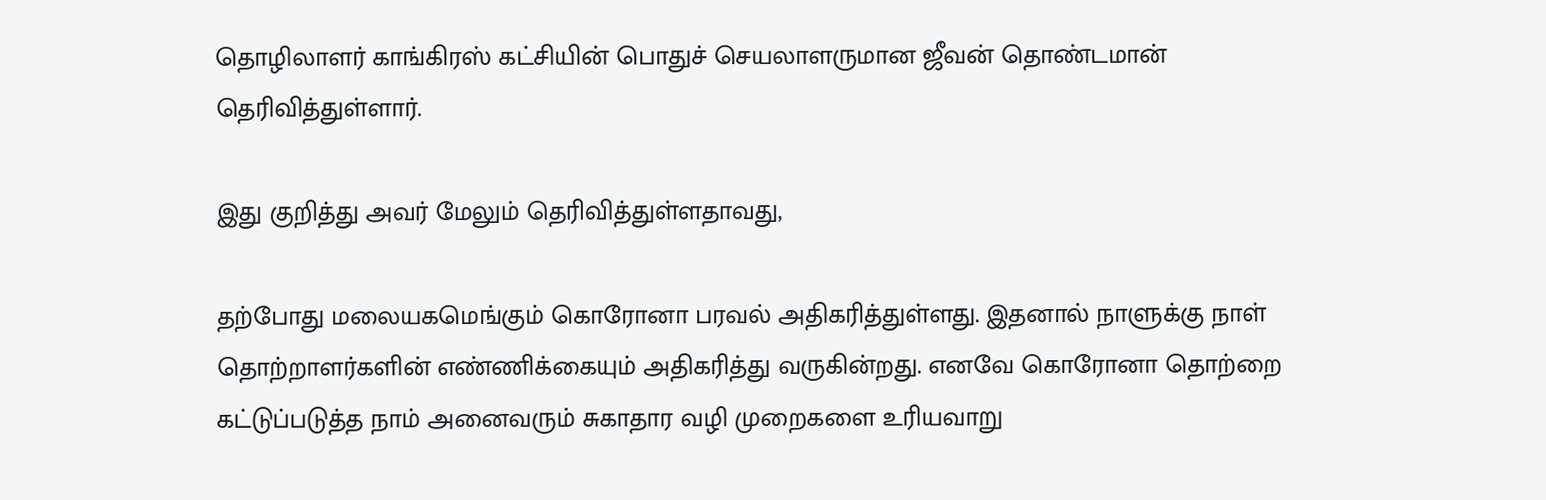தொழிலாளர் காங்கிரஸ் கட்சியின் பொதுச் செயலாளருமான ஜீவன் தொண்டமான் தெரிவித்துள்ளார்.

இது குறித்து அவர் மேலும் தெரிவித்துள்ளதாவது,

தற்போது மலையகமெங்கும் கொரோனா பரவல் அதிகரித்துள்ளது. இதனால் நாளுக்கு நாள் தொற்றாளர்களின் எண்ணிக்கையும் அதிகரித்து வருகின்றது. எனவே கொரோனா தொற்றை கட்டுப்படுத்த நாம் அனைவரும் சுகாதார வழி முறைகளை உரியவாறு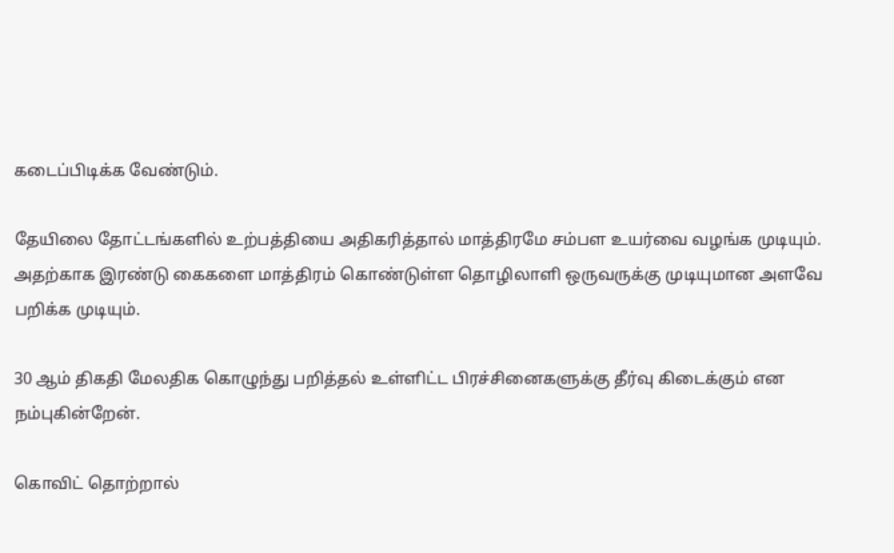கடைப்பிடிக்க வேண்டும்.

தேயிலை தோட்டங்களில் உற்பத்தியை அதிகரித்தால் மாத்திரமே சம்பள உயர்வை வழங்க முடியும். அதற்காக இரண்டு கைகளை மாத்திரம் கொண்டுள்ள தொழிலாளி ஒருவருக்கு முடியுமான அளவே பறிக்க முடியும்.

30 ஆம் திகதி மேலதிக கொழுந்து பறித்தல் உள்ளிட்ட பிரச்சினைகளுக்கு தீர்வு கிடைக்கும் என நம்புகின்றேன்.

கொவிட் தொற்றால்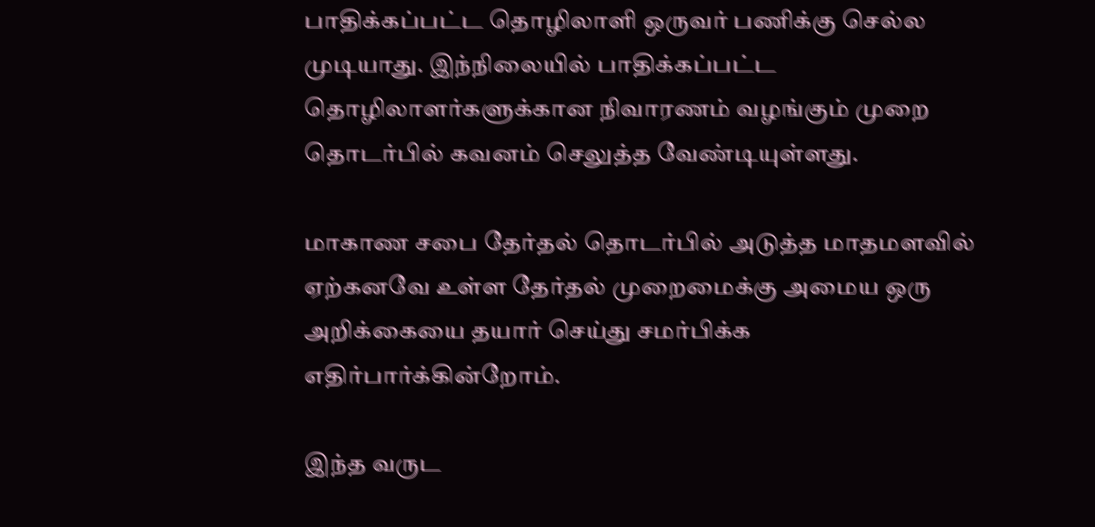பாதிக்கப்பட்ட தொழிலாளி ஒருவர் பணிக்கு செல்ல முடியாது. இந்நிலையில் பாதிக்கப்பட்ட தொழிலாளர்களுக்கான நிவாரணம் வழங்கும் முறை தொடர்பில் கவனம் செலுத்த வேண்டியுள்ளது.

மாகாண சபை தேர்தல் தொடர்பில் அடுத்த மாதமளவில் ஏற்கனவே உள்ள தேர்தல் முறைமைக்கு அமைய ஒரு அறிக்கையை தயார் செய்து சமர்பிக்க எதிர்பார்க்கின்றோம்.

இந்த வருட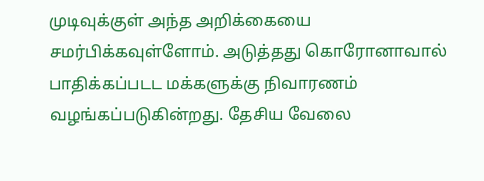முடிவுக்குள் அந்த அறிக்கையை சமர்பிக்கவுள்ளோம். அடுத்தது கொரோனாவால் பாதிக்கப்படட மக்களுக்கு நிவாரணம் வழங்கப்படுகின்றது. தேசிய வேலை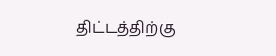திட்டத்திற்கு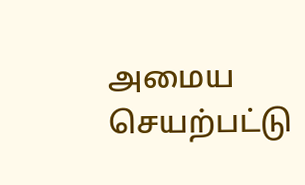அமைய செயற்பட்டு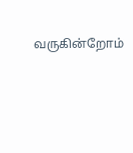வருகின்றோம்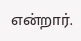என்றார்.